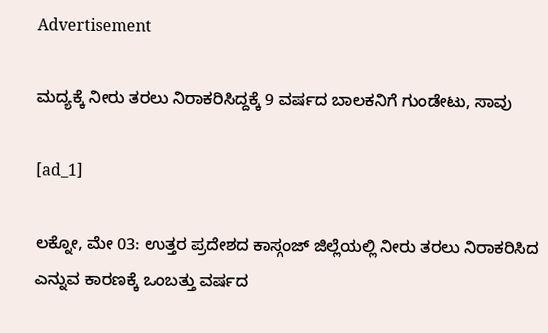Advertisement

ಮದ್ಯಕ್ಕೆ ನೀರು ತರಲು ನಿರಾಕರಿಸಿದ್ದಕ್ಕೆ 9 ವರ್ಷದ ಬಾಲಕನಿಗೆ ಗುಂಡೇಟು, ಸಾವು

[ad_1]

ಲಕ್ನೋ, ಮೇ 03: ಉತ್ತರ ಪ್ರದೇಶದ ಕಾಸ್ಗಂಜ್‌ ಜಿಲ್ಲೆಯಲ್ಲಿ ನೀರು ತರಲು ನಿರಾಕರಿಸಿದ ಎನ್ನುವ ಕಾರಣಕ್ಕೆ ಒಂಬತ್ತು ವರ್ಷದ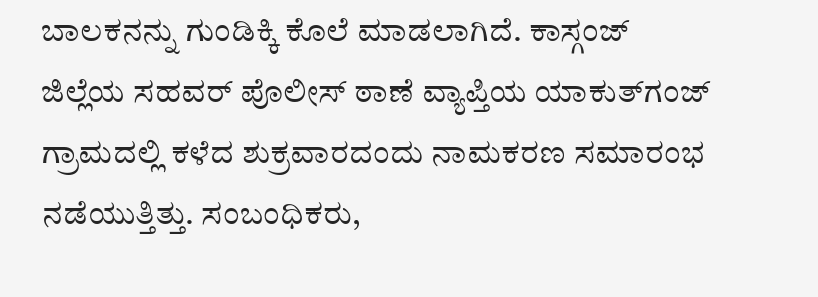ಬಾಲಕನನ್ನು ಗುಂಡಿಕ್ಕಿ ಕೊಲೆ ಮಾಡಲಾಗಿದೆ. ಕಾಸ್ಗಂಜ್‌ ಜಿಲ್ಲೆಯ ಸಹವರ್‌ ಪೊಲೀಸ್‌ ಠಾಣೆ ವ್ಯಾಪ್ತಿಯ ಯಾಕುತ್‌ಗಂಜ್‌ ಗ್ರಾಮದಲ್ಲಿ ಕಳೆದ ಶುಕ್ರವಾರದಂದು ನಾಮಕರಣ ಸಮಾರಂಭ ನಡೆಯುತ್ತಿತ್ತು. ಸಂಬಂಧಿಕರು,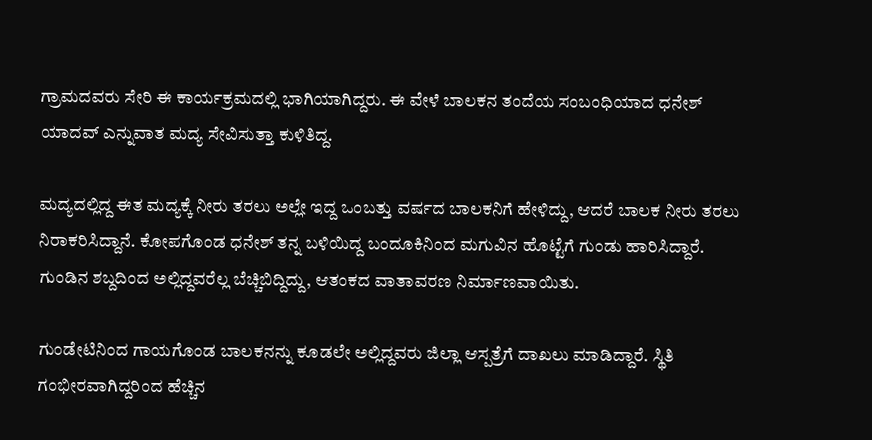ಗ್ರಾಮದವರು ಸೇರಿ ಈ ಕಾರ್ಯಕ್ರಮದಲ್ಲಿ ಭಾಗಿಯಾಗಿದ್ದರು. ಈ ವೇಳೆ ಬಾಲಕನ ತಂದೆಯ ಸಂಬಂಧಿಯಾದ ಧನೇಶ್‌ ಯಾದವ್‌ ಎನ್ನುವಾತ ಮದ್ಯ ಸೇವಿಸುತ್ತಾ ಕುಳಿತಿದ್ದ.

ಮದ್ಯದಲ್ಲಿದ್ದ ಈತ ಮದ್ಯಕ್ಕೆ ನೀರು ತರಲು ಅಲ್ಲೇ ಇದ್ದ ಒಂಬತ್ತು ವರ್ಷದ ಬಾಲಕನಿಗೆ ಹೇಳಿದ್ದು, ಆದರೆ ಬಾಲಕ ನೀರು ತರಲು ನಿರಾಕರಿಸಿದ್ದಾನೆ. ಕೋಪಗೊಂಡ ಧನೇಶ್‌ ತನ್ನ ಬಳಿಯಿದ್ದ ಬಂದೂಕಿನಿಂದ ಮಗುವಿನ ಹೊಟ್ಟೆಗೆ ಗುಂಡು ಹಾರಿಸಿದ್ದಾರೆ. ಗುಂಡಿನ ಶಬ್ದದಿಂದ ಅಲ್ಲಿದ್ದವರೆಲ್ಲ ಬೆಚ್ಚಿಬಿದ್ದಿದ್ದು, ಆತಂಕದ ವಾತಾವರಣ ನಿರ್ಮಾಣವಾಯಿತು.

ಗುಂಡೇಟಿನಿಂದ ಗಾಯಗೊಂಡ ಬಾಲಕನನ್ನು ಕೂಡಲೇ ಅಲ್ಲಿದ್ದವರು ಜಿಲ್ಲಾ ಆಸ್ಪತ್ರೆಗೆ ದಾಖಲು ಮಾಡಿದ್ದಾರೆ. ಸ್ಥಿತಿ ಗಂಭೀರವಾಗಿದ್ದರಿಂದ ಹೆಚ್ಚಿನ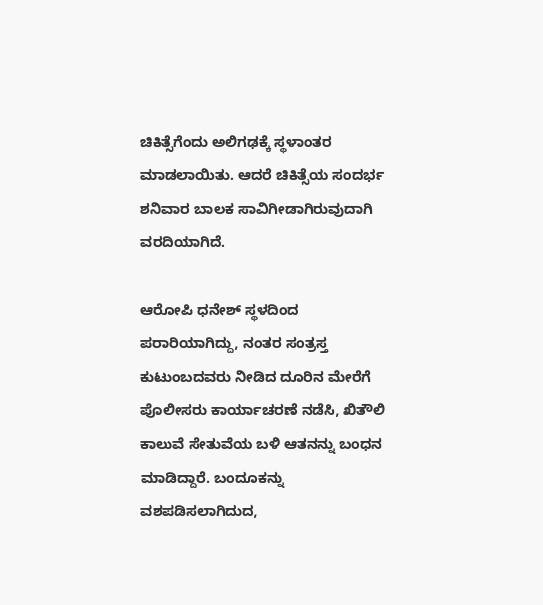ಚಿಕಿತ್ಸೆಗೆಂದು ಅಲಿಗಢಕ್ಕೆ ಸ್ಥಳಾಂತರ ಮಾಡಲಾಯಿತು. ಆದರೆ ಚಿಕಿತ್ಸೆಯ ಸಂದರ್ಭ ಶನಿವಾರ ಬಾಲಕ ಸಾವಿಗೀಡಾಗಿರುವುದಾಗಿ ವರದಿಯಾಗಿದೆ.

ಆರೋಪಿ ಧನೇಶ್‌ ಸ್ಥಳದಿಂದ ಪರಾರಿಯಾಗಿದ್ದು, ನಂತರ ಸಂತ್ರಸ್ತ ಕುಟುಂಬದವರು ನೀಡಿದ ದೂರಿನ ಮೇರೆಗೆ ಪೊಲೀಸರು ಕಾರ್ಯಾಚರಣೆ ನಡೆಸಿ, ಖಿತೌಲಿ ಕಾಲುವೆ ಸೇತುವೆಯ ಬಳಿ ಆತನನ್ನು ಬಂಧನ ಮಾಡಿದ್ದಾರೆ. ಬಂದೂಕನ್ನು ವಶಪಡಿಸಲಾಗಿದುದ,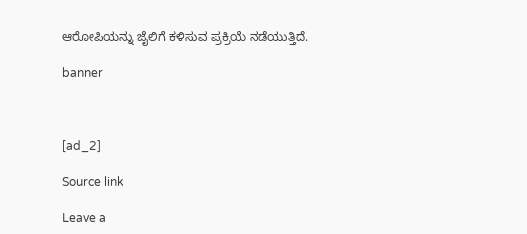ಆರೋಪಿಯನ್ನು ಜೈಲಿಗೆ ಕಳಿಸುವ ಪ್ರಕ್ರಿಯೆ ನಡೆಯುತ್ತಿದೆ.

banner



[ad_2]

Source link

Leave a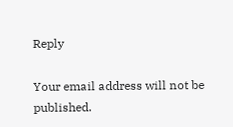Reply

Your email address will not be published.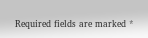Required fields are marked *